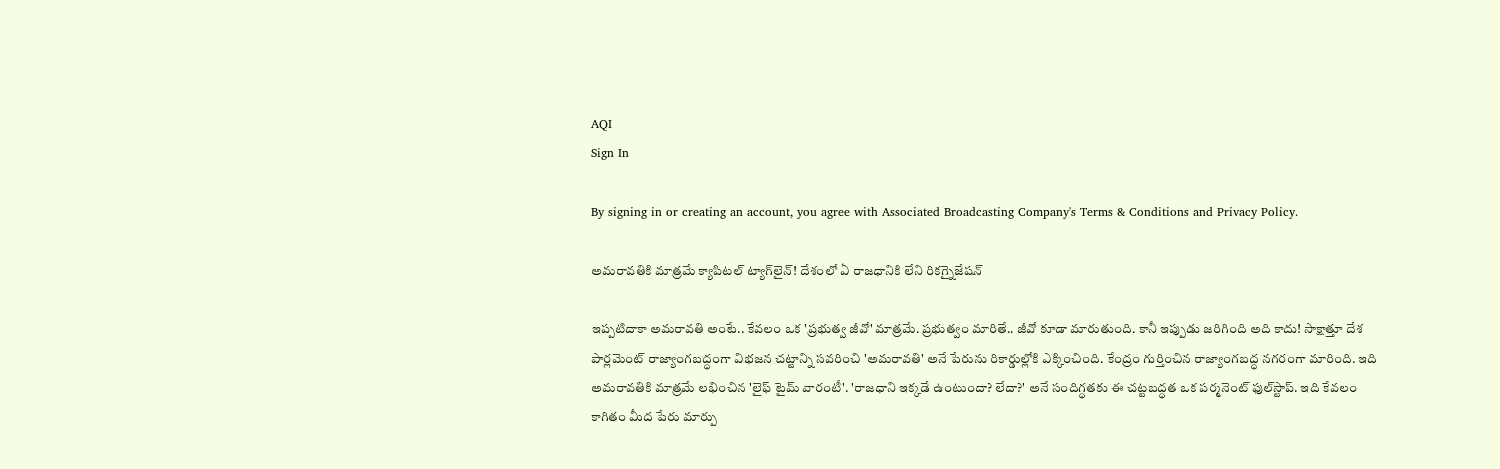AQI
Sign In

By signing in or creating an account, you agree with Associated Broadcasting Company's Terms & Conditions and Privacy Policy.

అమరావతికి మాత్రమే క్యాపిటల్ ట్యాగ్‌లైన్! దేశంలో ఏ రాజధానికి లేని రికగ్నైజేషన్

ఇప్పటిదాకా అమరావతి అంటే.. కేవలం ఒక 'ప్రభుత్వ జీవో' మాత్రమే. ప్రభుత్వం మారితే.. జీవో కూడా మారుతుంది. కానీ ఇప్పుడు జరిగింది అది కాదు! సాక్షాత్తూ దేశ పార్లమెంట్ రాజ్యాంగబద్ధంగా విభజన చట్టాన్ని సవరించి 'అమరావతి' అనే పేరును రికార్డుల్లోకి ఎక్కించింది. కేంద్రం గుర్తించిన రాజ్యాంగబద్ధ నగరంగా మారింది. ఇది అమరావతికి మాత్రమే లభించిన 'లైఫ్ టైమ్ వారంటీ'. 'రాజధాని ఇక్కడే ఉంటుందా? లేదా?' అనే సందిగ్ధతకు ఈ చట్టబద్ధత ఒక పర్మనెంట్ ఫుల్‌స్టాప్. ఇది కేవలం కాగితం మీద పేరు మార్పు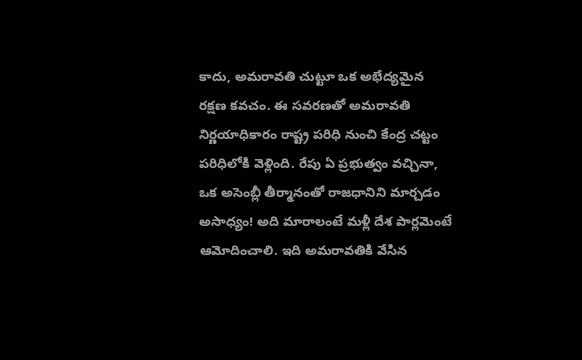కాదు, అమరావతి చుట్టూ ఒక అభేద్యమైన రక్షణ కవచం. ఈ సవరణతో అమరావతి నిర్ణయాధికారం రాష్ట్ర పరిధి నుంచి కేంద్ర చట్టం పరిధిలోకి వెళ్లింది. రేపు ఏ ప్రభుత్వం వచ్చినా, ఒక అసెంబ్లీ తీర్మానంతో రాజధానిని మార్చడం అసాధ్యం! అది మారాలంటే మళ్లీ దేశ పార్లమెంటే ఆమోదించాలి. ఇది అమరావతికి వేసిన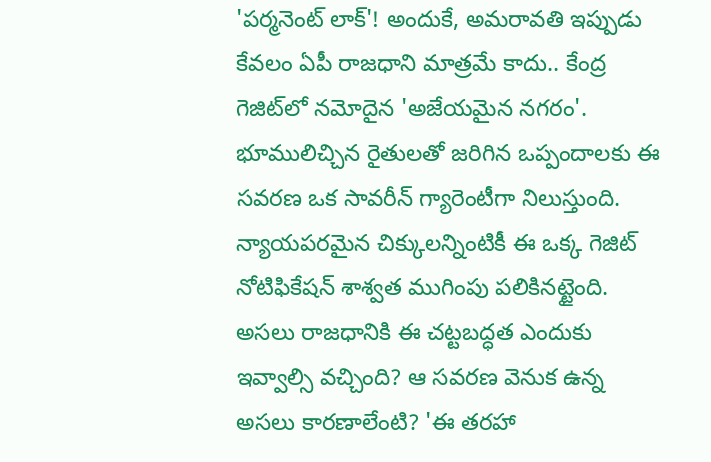'పర్మనెంట్ లాక్'! అందుకే, అమరావతి ఇప్పుడు కేవలం ఏపీ రాజధాని మాత్రమే కాదు.. కేంద్ర గెజిట్‌లో నమోదైన 'అజేయమైన నగరం'. భూములిచ్చిన రైతులతో జరిగిన ఒప్పందాలకు ఈ సవరణ ఒక సావరీన్ గ్యారెంటీగా నిలుస్తుంది. న్యాయపరమైన చిక్కులన్నింటికీ ఈ ఒక్క గెజిట్ నోటిఫికేషన్ శాశ్వత ముగింపు పలికినట్టైంది. అసలు రాజధానికి ఈ చట్టబద్ధత ఎందుకు ఇవ్వాల్సి వచ్చింది? ఆ సవరణ వెనుక ఉన్న అసలు కారణాలేంటి? 'ఈ తరహా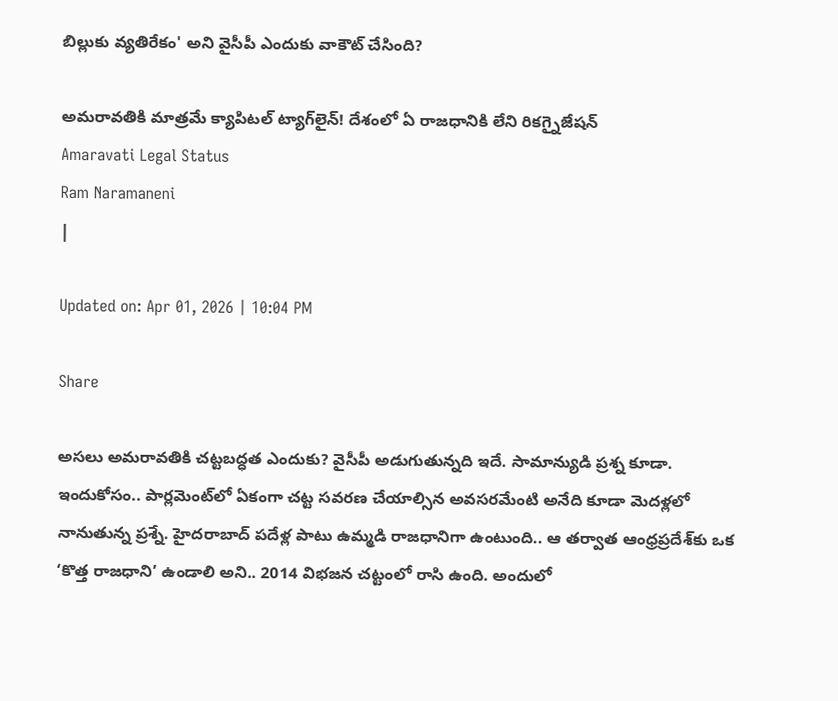బిల్లుకు వ్యతిరేకం' అని వైసీపీ ఎందుకు వాకౌట్ చేసింది?

అమరావతికి మాత్రమే క్యాపిటల్ ట్యాగ్‌లైన్! దేశంలో ఏ రాజధానికి లేని రికగ్నైజేషన్
Amaravati Legal Status
Ram Naramaneni
|

Updated on: Apr 01, 2026 | 10:04 PM

Share

అసలు అమరావతికి చట్టబద్ధత ఎందుకు? వైసీపీ అడుగుతున్నది ఇదే. సామాన్యుడి ప్రశ్న కూడా. ఇందుకోసం.. పార్లమెంట్‌లో ఏకంగా చట్ట సవరణ చేయాల్సిన అవసరమేంటి అనేది కూడా మెదళ్లలో నానుతున్న ప్రశ్నే. హైదరాబాద్ పదేళ్ల పాటు ఉమ్మడి రాజధానిగా ఉంటుంది.. ఆ తర్వాత ఆంధ్రప్రదేశ్‌కు ఒక ‘కొత్త రాజధాని’ ఉండాలి అని.. 2014 విభజన చట్టంలో రాసి ఉంది. అందులో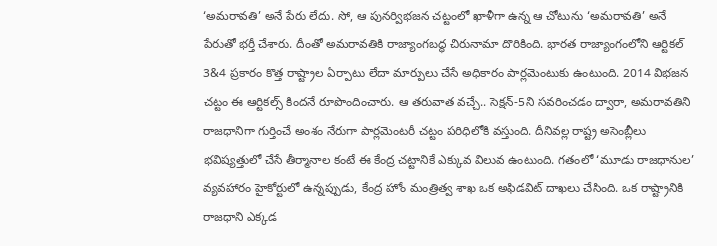‘అమరావతి’ అనే పేరు లేదు. సో, ఆ పునర్విభజన చట్టంలో ఖాళీగా ఉన్న ఆ చోటును ‘అమరావతి’ అనే పేరుతో భర్తీ చేశారు. దీంతో అమరావతికి రాజ్యాంగబద్ధ చిరునామా దొరికింది. భారత రాజ్యాంగంలోని ఆర్టికల్ 3&4 ప్రకారం కొత్త రాష్ట్రాల ఏర్పాటు లేదా మార్పులు చేసే అధికారం పార్లమెంటుకు ఉంటుంది. 2014 విభజన చట్టం ఈ ఆర్టికల్స్ కిందనే రూపొందించారు. ఆ తరువాత వచ్చే.. సెక్షన్-5ని సవరించడం ద్వారా, అమరావతిని రాజధానిగా గుర్తించే అంశం నేరుగా పార్లమెంటరీ చట్టం పరిధిలోకి వస్తుంది. దీనివల్ల రాష్ట్ర అసెంబ్లీలు భవిష్యత్తులో చేసే తీర్మానాల కంటే ఈ కేంద్ర చట్టానికే ఎక్కువ విలువ ఉంటుంది. గతంలో ‘మూడు రాజధానుల’ వ్యవహారం హైకోర్టులో ఉన్నప్పుడు, కేంద్ర హోం మంత్రిత్వ శాఖ ఒక అఫిడవిట్ దాఖలు చేసింది. ఒక రాష్ట్రానికి రాజధాని ఎక్కడ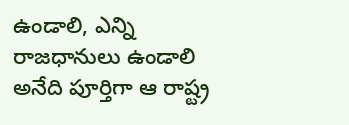ఉండాలి, ఎన్ని రాజధానులు ఉండాలి అనేది పూర్తిగా ఆ రాష్ట్ర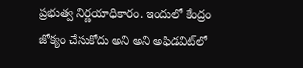ప్రభుత్వ నిర్ణయాధికారం. ఇందులో కేంద్రం జోక్యం చేసుకోదు అని అని అఫిడవిట్‌లో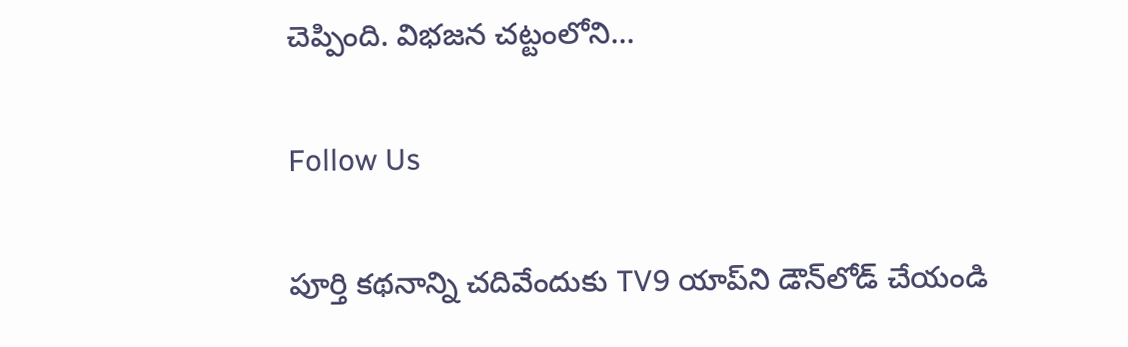చెప్పింది. విభజన చట్టంలోని...

Follow Us

పూర్తి కథనాన్ని చదివేందుకు TV9 యాప్‌ని డౌన్‌లోడ్ చేయండి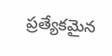ప్రత్యేకమైన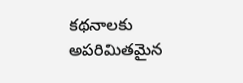కథనాలకు అపరిమితమైన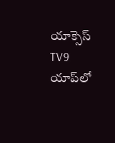యాక్సెస్ TV9 యాప్‌లో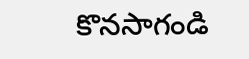కొనసాగండి